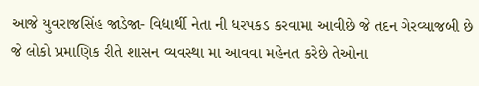આજે યુવરાજસિંહ જાડેજા- વિદ્યાર્થી નેતા ની ધરપકડ કરવામા આવીછે જે તદન ગેરવ્યાજબી છે જે લોકો પ્રમાણિક રીતે શાસન વ્યવસ્થા મા આવવા મહેનત કરેછે તેઓના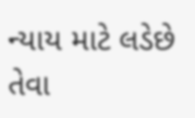ન્યાય માટે લડેછે તેવા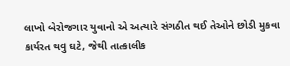લાખો બેરોજગાર યુવાનો એ અત્યારે સંગઠીત થઈ તેઓને છોડી મુકવા કાર્યરત થવુ ઘટે, જેથી તાત્કાલીક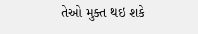તેઓ મુક્ત થઇ શકે